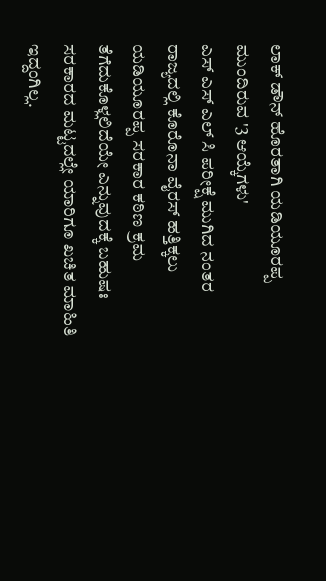ಲಾಕ್ ಡೌನ್ ಹೊರತಾಗಿ ಯಡಿಯೂರಪ್ಪ ಮುಂದಿರುವ '3 ಆಯ್ಕೆಗಳು'
ಎಸ್ ಎಸ್ ಎಲ್ ಸಿ ಪರೀಕ್ಷೆ ಮುಗಿದ ನಂತರ ರಾಜ್ಯದಲ್ಲಿ ಕೊರೊನಾ ವೈರಸ್ ಹತ್ತಿಕ್ಕಲು ಯಡಿಯೂರಪ್ಪ ಸರಕಾರ ಕಠಿಣ ಕ್ರಮ ತೆಗೆದುಕೊಳ್ಲಲಿದೆಯೇ ಎನ್ನುವುದಕ್ಕೆ ಬಹುಷಃ ಸರಕಾರದ ಮಟ್ಟದಲ್ಲೇ ಯಾರಿಗೂ ಖಚಿತ ಮಾಹಿತಿ ಇದ್ದಂಗಿಲ್ಲ.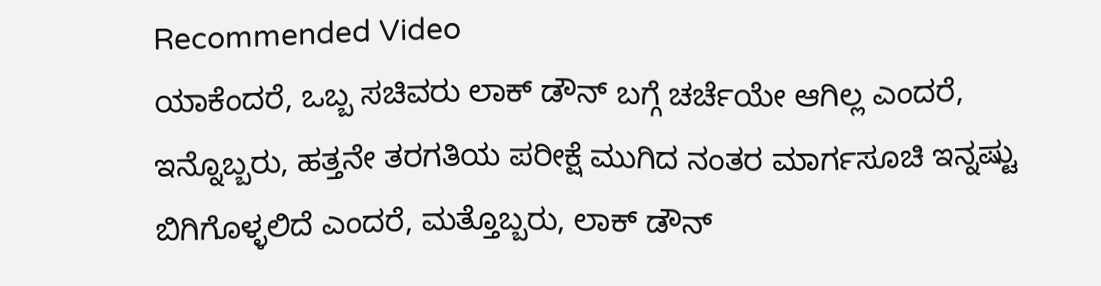Recommended Video
ಯಾಕೆಂದರೆ, ಒಬ್ಬ ಸಚಿವರು ಲಾಕ್ ಡೌನ್ ಬಗ್ಗೆ ಚರ್ಚೆಯೇ ಆಗಿಲ್ಲ ಎಂದರೆ, ಇನ್ನೊಬ್ಬರು, ಹತ್ತನೇ ತರಗತಿಯ ಪರೀಕ್ಷೆ ಮುಗಿದ ನಂತರ ಮಾರ್ಗಸೂಚಿ ಇನ್ನಷ್ಟು ಬಿಗಿಗೊಳ್ಳಲಿದೆ ಎಂದರೆ, ಮತ್ತೊಬ್ಬರು, ಲಾಕ್ ಡೌನ್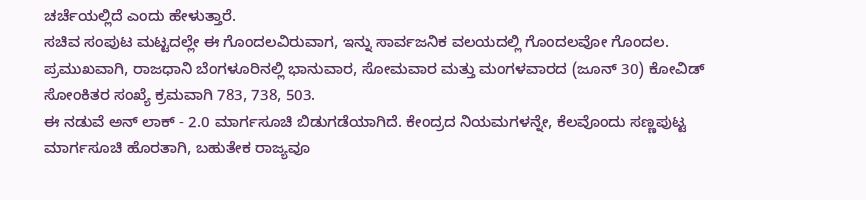ಚರ್ಚೆಯಲ್ಲಿದೆ ಎಂದು ಹೇಳುತ್ತಾರೆ.
ಸಚಿವ ಸಂಪುಟ ಮಟ್ಟದಲ್ಲೇ ಈ ಗೊಂದಲವಿರುವಾಗ, ಇನ್ನು ಸಾರ್ವಜನಿಕ ವಲಯದಲ್ಲಿ ಗೊಂದಲವೋ ಗೊಂದಲ. ಪ್ರಮುಖವಾಗಿ, ರಾಜಧಾನಿ ಬೆಂಗಳೂರಿನಲ್ಲಿ ಭಾನುವಾರ, ಸೋಮವಾರ ಮತ್ತು ಮಂಗಳವಾರದ (ಜೂನ್ 30) ಕೋವಿಡ್ ಸೋಂಕಿತರ ಸಂಖ್ಯೆ ಕ್ರಮವಾಗಿ 783, 738, 503.
ಈ ನಡುವೆ ಅನ್ ಲಾಕ್ - 2.0 ಮಾರ್ಗಸೂಚಿ ಬಿಡುಗಡೆಯಾಗಿದೆ. ಕೇಂದ್ರದ ನಿಯಮಗಳನ್ನೇ, ಕೆಲವೊಂದು ಸಣ್ಣಪುಟ್ಟ ಮಾರ್ಗಸೂಚಿ ಹೊರತಾಗಿ, ಬಹುತೇಕ ರಾಜ್ಯವೂ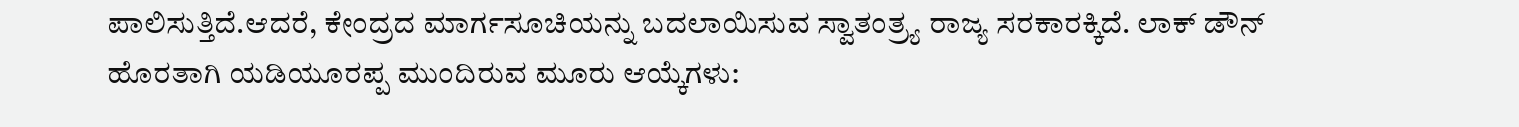ಪಾಲಿಸುತ್ತಿದೆ.ಆದರೆ, ಕೇಂದ್ರದ ಮಾರ್ಗಸೂಚಿಯನ್ನು ಬದಲಾಯಿಸುವ ಸ್ವಾತಂತ್ರ್ಯ ರಾಜ್ಯ ಸರಕಾರಕ್ಕಿದೆ. ಲಾಕ್ ಡೌನ್ ಹೊರತಾಗಿ ಯಡಿಯೂರಪ್ಪ ಮುಂದಿರುವ ಮೂರು ಆಯ್ಕೆಗಳು: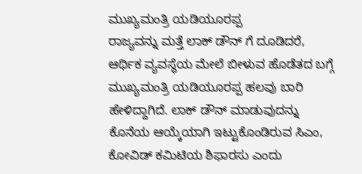ಮುಖ್ಯಮಂತ್ರಿ ಯಡಿಯೂರಪ್ಪ
ರಾಜ್ಯವನ್ನು ಮತ್ತೆ ಲಾಕ್ ಡೌನ್ ಗೆ ದೂಡಿದರೆ, ಆರ್ಥಿಕ ವ್ಯವಸ್ಥೆಯ ಮೇಲೆ ಬೀಳುವ ಹೊಡೆತದ ಬಗ್ಗೆ ಮುಖ್ಯಮಂತ್ರಿ ಯಡಿಯೂರಪ್ಪ ಹಲವು ಬಾರಿ ಹೇಳಿದ್ದಾಗಿದೆ. ಲಾಕ್ ಡೌನ್ ಮಾಡುವುದನ್ನು ಕೊನೆಯ ಆಯ್ಕೆಯಾಗಿ ಇಟ್ಟುಕೊಂಡಿರುವ ಸಿಎಂ, ಕೋವಿಡ್ ಕಮಿಟಿಯ ಶಿಫಾರಸು ಎಂದು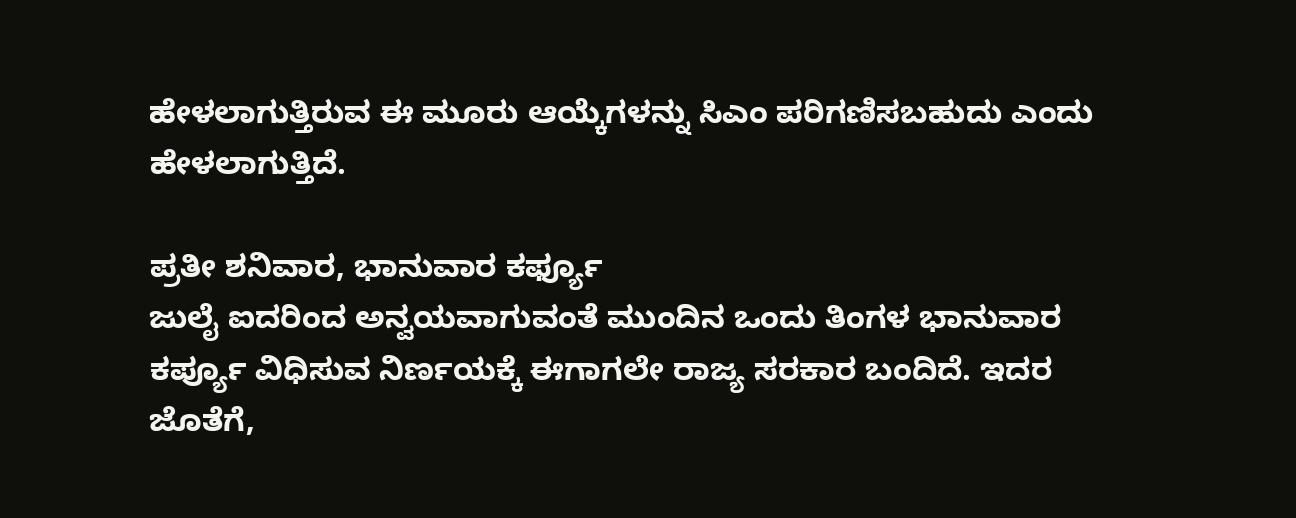ಹೇಳಲಾಗುತ್ತಿರುವ ಈ ಮೂರು ಆಯ್ಕೆಗಳನ್ನು ಸಿಎಂ ಪರಿಗಣಿಸಬಹುದು ಎಂದು ಹೇಳಲಾಗುತ್ತಿದೆ.

ಪ್ರತೀ ಶನಿವಾರ, ಭಾನುವಾರ ಕರ್ಫ್ಯೂ
ಜುಲೈ ಐದರಿಂದ ಅನ್ವಯವಾಗುವಂತೆ ಮುಂದಿನ ಒಂದು ತಿಂಗಳ ಭಾನುವಾರ ಕರ್ಪ್ಯೂ ವಿಧಿಸುವ ನಿರ್ಣಯಕ್ಕೆ ಈಗಾಗಲೇ ರಾಜ್ಯ ಸರಕಾರ ಬಂದಿದೆ. ಇದರ ಜೊತೆಗೆ,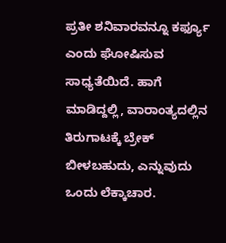ಪ್ರತೀ ಶನಿವಾರವನ್ನೂ ಕರ್ಫ್ಯೂ ಎಂದು ಘೋಷಿಸುವ ಸಾಧ್ಯತೆಯಿದೆ. ಹಾಗೆ ಮಾಡಿದ್ದಲ್ಲಿ, ವಾರಾಂತ್ಯದಲ್ಲಿನ ತಿರುಗಾಟಕ್ಕೆ ಬ್ರೇಕ್ ಬೀಳಬಹುದು, ಎನ್ನುವುದು ಒಂದು ಲೆಕ್ಕಾಚಾರ.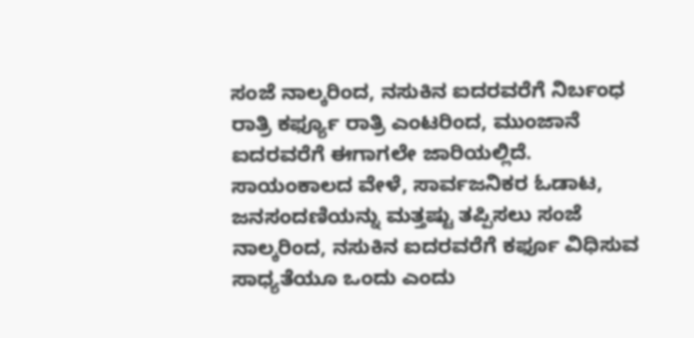ಸಂಜೆ ನಾಲ್ಕರಿಂದ, ನಸುಕಿನ ಐದರವರೆಗೆ ನಿರ್ಬಂಧ
ರಾತ್ರಿ ಕರ್ಫ್ಯೂ ರಾತ್ರಿ ಎಂಟರಿಂದ, ಮುಂಜಾನೆ ಐದರವರೆಗೆ ಈಗಾಗಲೇ ಜಾರಿಯಲ್ಲಿದೆ. ಸಾಯಂಕಾಲದ ವೇಳೆ, ಸಾರ್ವಜನಿಕರ ಓಡಾಟ, ಜನಸಂದಣಿಯನ್ನು ಮತ್ತಷ್ಟು ತಪ್ಪಿಸಲು ಸಂಜೆ ನಾಲ್ಕರಿಂದ, ನಸುಕಿನ ಐದರವರೆಗೆ ಕರ್ಫೂ ವಿಧಿಸುವ ಸಾಧ್ಯತೆಯೂ ಒಂದು ಎಂದು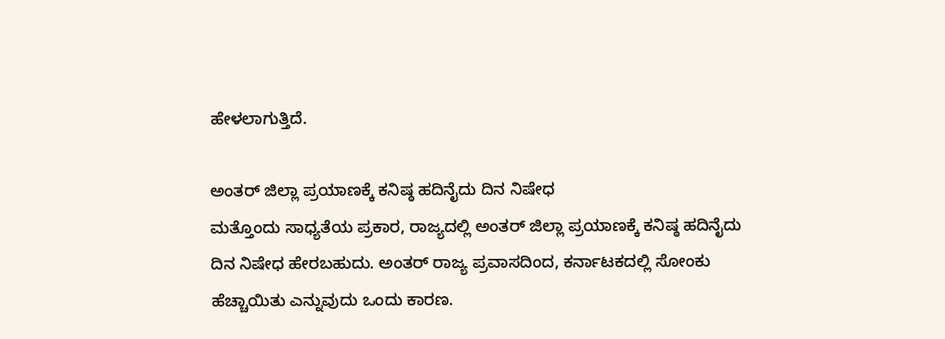ಹೇಳಲಾಗುತ್ತಿದೆ.

ಅಂತರ್ ಜಿಲ್ಲಾ ಪ್ರಯಾಣಕ್ಕೆ ಕನಿಷ್ಠ ಹದಿನೈದು ದಿನ ನಿಷೇಧ
ಮತ್ತೊಂದು ಸಾಧ್ಯತೆಯ ಪ್ರಕಾರ, ರಾಜ್ಯದಲ್ಲಿ ಅಂತರ್ ಜಿಲ್ಲಾ ಪ್ರಯಾಣಕ್ಕೆ ಕನಿಷ್ಠ ಹದಿನೈದು ದಿನ ನಿಷೇಧ ಹೇರಬಹುದು. ಅಂತರ್ ರಾಜ್ಯ ಪ್ರವಾಸದಿಂದ, ಕರ್ನಾಟಕದಲ್ಲಿ ಸೋಂಕು ಹೆಚ್ಚಾಯಿತು ಎನ್ನುವುದು ಒಂದು ಕಾರಣ.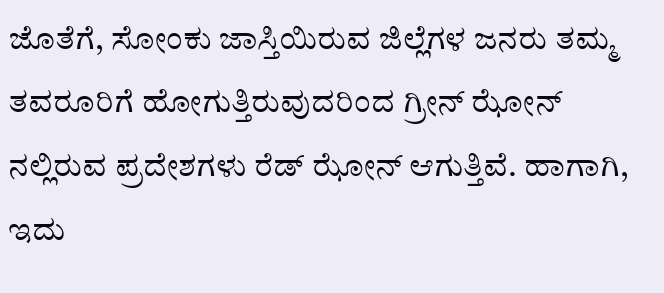ಜೊತೆಗೆ, ಸೋಂಕು ಜಾಸ್ತಿಯಿರುವ ಜಿಲ್ಲೆಗಳ ಜನರು ತಮ್ಮ ತವರೂರಿಗೆ ಹೋಗುತ್ತಿರುವುದರಿಂದ ಗ್ರೀನ್ ಝೋನ್ ನಲ್ಲಿರುವ ಪ್ರದೇಶಗಳು ರೆಡ್ ಝೋನ್ ಆಗುತ್ತಿವೆ. ಹಾಗಾಗಿ, ಇದು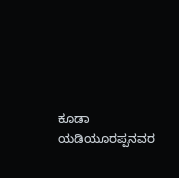ಕೂಡಾ ಯಡಿಯೂರಪ್ಪನವರ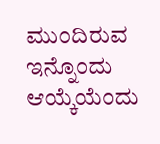ಮುಂದಿರುವ ಇನ್ನೊಂದು ಆಯ್ಕೆಯೆಂದು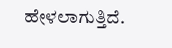ಹೇಳಲಾಗುತ್ತಿದೆ.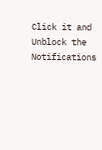Click it and Unblock the Notifications